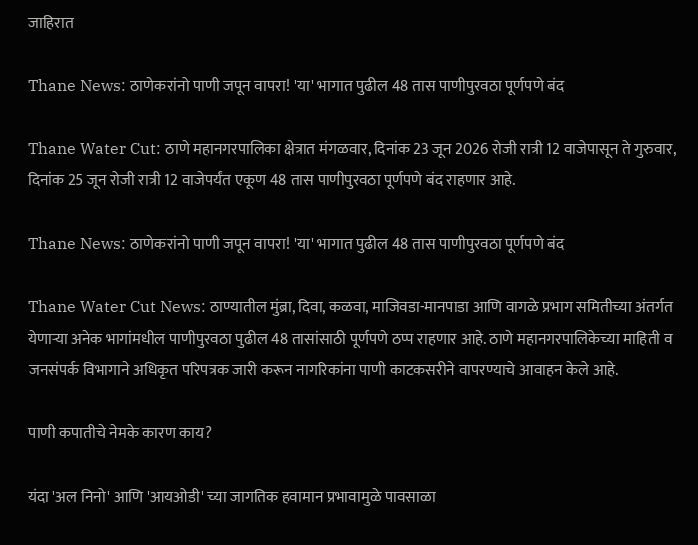जाहिरात

Thane News: ठाणेकरांनो पाणी जपून वापरा! 'या' भागात पुढील 48 तास पाणीपुरवठा पूर्णपणे बंद

Thane Water Cut: ठाणे महानगरपालिका क्षेत्रात मंगळवार, दिनांक 23 जून 2026 रोजी रात्री 12 वाजेपासून ते गुरुवार, दिनांक 25 जून रोजी रात्री 12 वाजेपर्यंत एकूण 48 तास पाणीपुरवठा पूर्णपणे बंद राहणार आहे.

Thane News: ठाणेकरांनो पाणी जपून वापरा! 'या' भागात पुढील 48 तास पाणीपुरवठा पूर्णपणे बंद

Thane Water Cut News: ठाण्यातील मुंब्रा, दिवा, कळवा, माजिवडा-मानपाडा आणि वागळे प्रभाग समितीच्या अंतर्गत येणाऱ्या अनेक भागांमधील पाणीपुरवठा पुढील 48 तासांसाठी पूर्णपणे ठप्प राहणार आहे. ठाणे महानगरपालिकेच्या माहिती व जनसंपर्क विभागाने अधिकृत परिपत्रक जारी करून नागरिकांना पाणी काटकसरीने वापरण्याचे आवाहन केले आहे.

पाणी कपातीचे नेमके कारण काय?

यंदा 'अल निनो' आणि 'आयओडी' च्या जागतिक हवामान प्रभावामुळे पावसाळा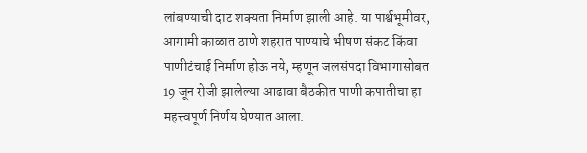लांबण्याची दाट शक्यता निर्माण झाली आहे. या पार्श्वभूमीवर, आगामी काळात ठाणे शहरात पाण्याचे भीषण संकट किंवा पाणीटंचाई निर्माण होऊ नये, म्हणून जलसंपदा विभागासोबत 19 जून रोजी झालेल्या आढावा बैठकीत पाणी कपातीचा हा महत्त्वपूर्ण निर्णय घेण्यात आला.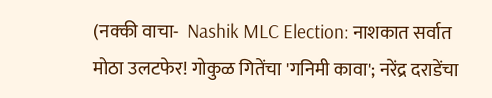(नक्की वाचा-  Nashik MLC Election: नाशकात सर्वात मोठा उलटफेर! गोकुळ गितेंचा 'गनिमी कावा'; नरेंद्र दराडेंचा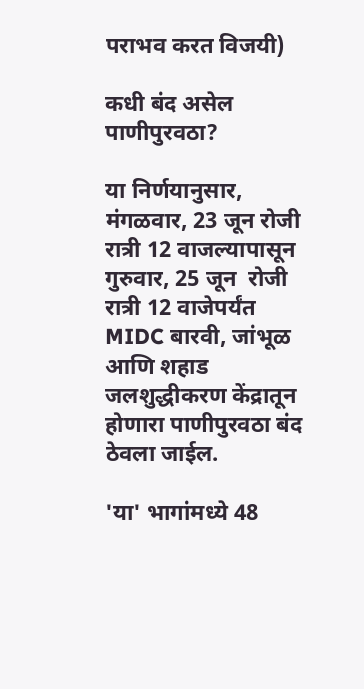पराभव करत विजयी)

कधी बंद असेल पाणीपुरवठा?

या निर्णयानुसार, मंगळवार, 23 जून रोजी रात्री 12 वाजल्यापासून गुरुवार, 25 जून  रोजी रात्री 12 वाजेपर्यंत MIDC बारवी, जांभूळ आणि शहाड जलशुद्धीकरण केंद्रातून होणारा पाणीपुरवठा बंद ठेवला जाईल.

'या' भागांमध्ये 48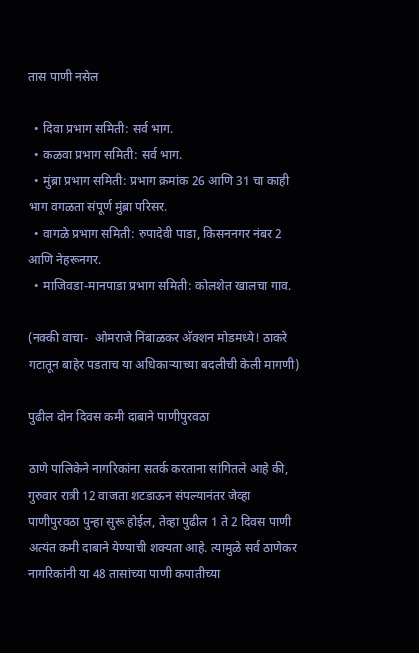तास पाणी नसेल

  • दिवा प्रभाग समिती: सर्व भाग.
  • कळवा प्रभाग समिती: सर्व भाग.
  • मुंब्रा प्रभाग समिती: प्रभाग क्रमांक 26 आणि 31 चा काही भाग वगळता संपूर्ण मुंब्रा परिसर.
  • वागळे प्रभाग समिती: रुपादेवी पाडा, किसननगर नंबर 2 आणि नेहरूनगर.
  • माजिवडा-मानपाडा प्रभाग समिती: कोलशेत खालचा गाव.

(नक्की वाचा-  ओमराजे निंबाळकर अ‍ॅक्शन मोडमध्ये! ठाकरे गटातून बाहेर पडताच या अधिकाऱ्याच्या बदलीची केली मागणी)

पुढील दोन दिवस कमी दाबाने पाणीपुरवठा

ठाणे पालिकेने नागरिकांना सतर्क करताना सांगितले आहे की, गुरुवार रात्री 12 वाजता शटडाऊन संपल्यानंतर जेव्हा पाणीपुरवठा पुन्हा सुरू होईल, तेव्हा पुढील 1 ते 2 दिवस पाणी अत्यंत कमी दाबाने येण्याची शक्यता आहे. त्यामुळे सर्व ठाणेकर नागरिकांनी या 48 तासांच्या पाणी कपातीच्या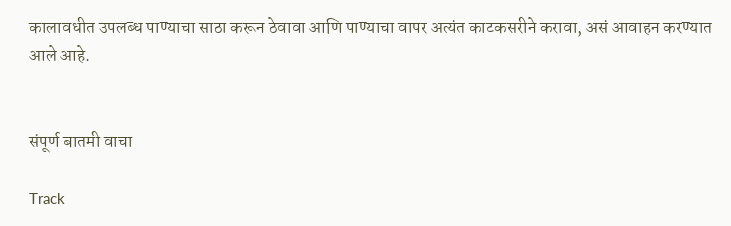कालावधीत उपलब्ध पाण्याचा साठा करून ठेवावा आणि पाण्याचा वापर अत्यंत काटकसरीने करावा, असं आवाहन करण्यात आले आहे.


संपूर्ण बातमी वाचा

Track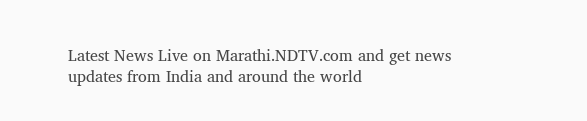Latest News Live on Marathi.NDTV.com and get news updates from India and around the world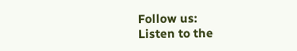Follow us:
Listen to the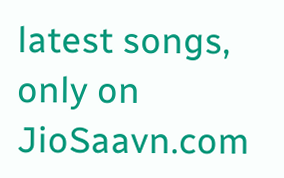latest songs, only on JioSaavn.com